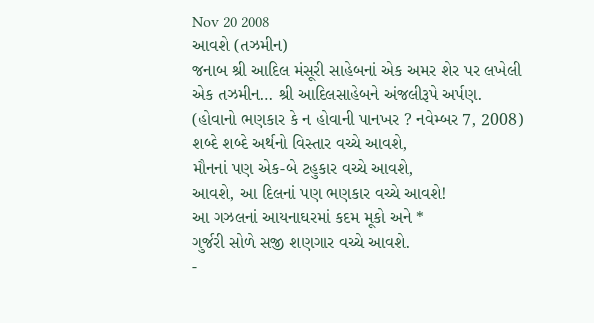Nov 20 2008
આવશે (તઝમીન)
જનાબ શ્રી આદિલ મંસૂરી સાહેબનાં એક અમર શેર પર લખેલી એક તઝમીન… શ્રી આદિલસાહેબને અંજલીરૂપે અર્પણ.
(હોવાનો ભણકાર કે ન હોવાની પાનખર ? નવેમ્બર 7, 2008)
શબ્દે શબ્દે અર્થનો વિસ્તાર વચ્ચે આવશે,
મૌનનાં પણ એક-બે ટહુકાર વચ્ચે આવશે,
આવશે, આ દિલનાં પણ ભણકાર વચ્ચે આવશે!
આ ગઝલનાં આયનાઘરમાં કદમ મૂકો અને *
ગુર્જરી સોળે સજી શણગાર વચ્ચે આવશે.
-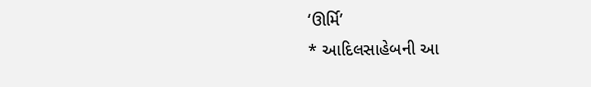‘ઊર્મિ’
* આદિલસાહેબની આ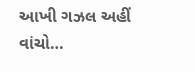આખી ગઝલ અહીં વાંચો…